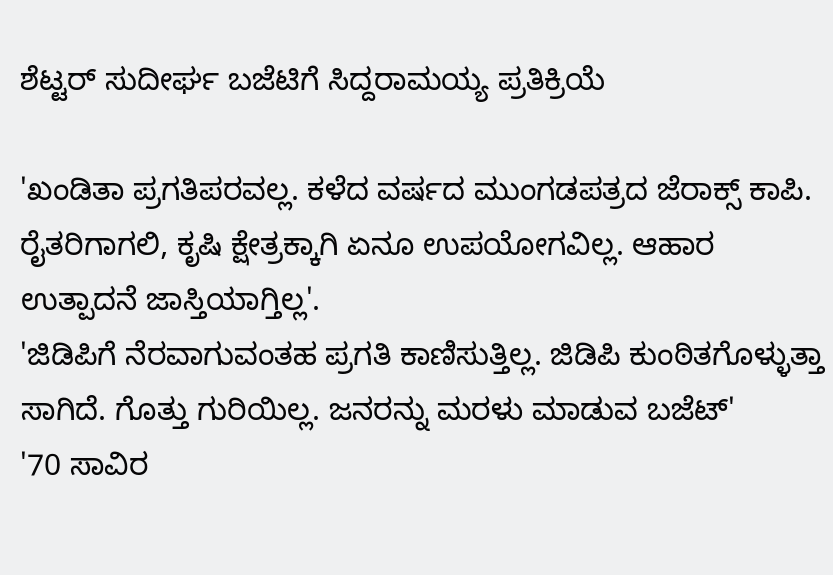ಶೆಟ್ಟರ್ ಸುದೀರ್ಘ ಬಜೆಟಿಗೆ ಸಿದ್ದರಾಮಯ್ಯ ಪ್ರತಿಕ್ರಿಯೆ

'ಖಂಡಿತಾ ಪ್ರಗತಿಪರವಲ್ಲ. ಕಳೆದ ವರ್ಷದ ಮುಂಗಡಪತ್ರದ ಜೆರಾಕ್ಸ್ ಕಾಪಿ. ರೈತರಿಗಾಗಲಿ, ಕೃಷಿ ಕ್ಷೇತ್ರಕ್ಕಾಗಿ ಏನೂ ಉಪಯೋಗವಿಲ್ಲ. ಆಹಾರ ಉತ್ಪಾದನೆ ಜಾಸ್ತಿಯಾಗ್ತಿಲ್ಲ'.
'ಜಿಡಿಪಿಗೆ ನೆರವಾಗುವಂತಹ ಪ್ರಗತಿ ಕಾಣಿಸುತ್ತಿಲ್ಲ. ಜಿಡಿಪಿ ಕುಂಠಿತಗೊಳ್ಳುತ್ತಾ ಸಾಗಿದೆ. ಗೊತ್ತು ಗುರಿಯಿಲ್ಲ. ಜನರನ್ನು ಮರಳು ಮಾಡುವ ಬಜೆಟ್'
'70 ಸಾವಿರ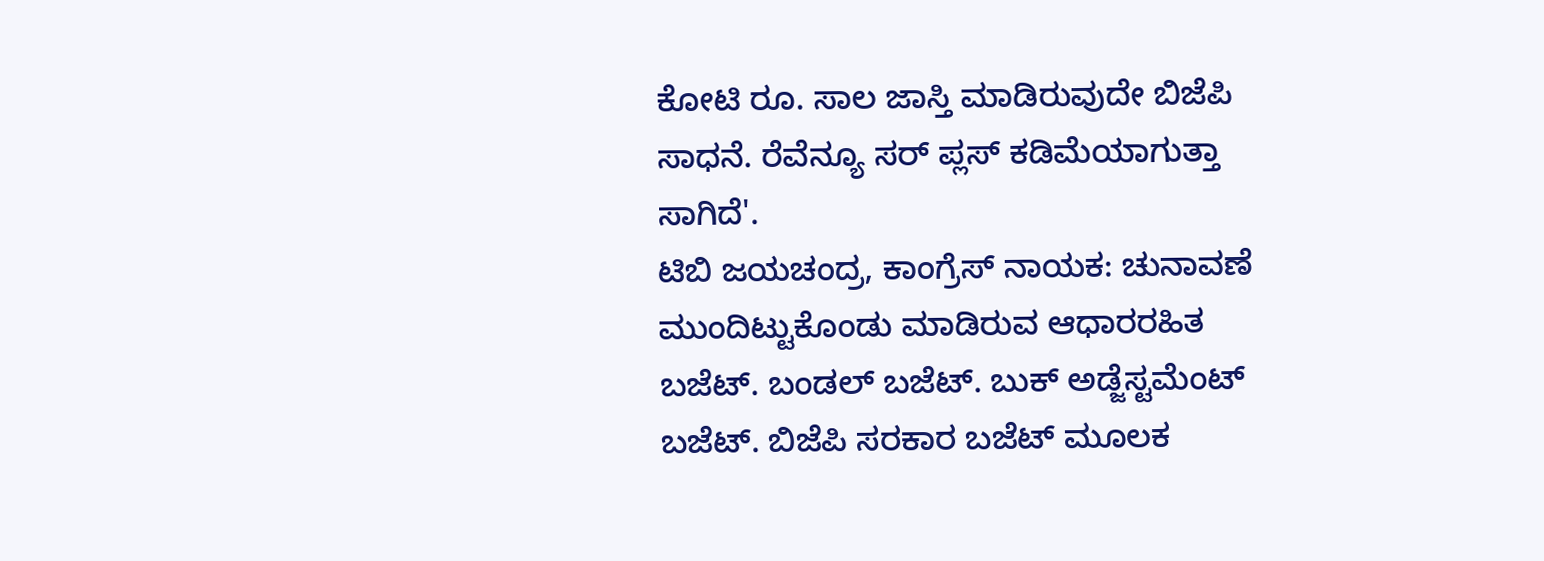ಕೋಟಿ ರೂ. ಸಾಲ ಜಾಸ್ತಿ ಮಾಡಿರುವುದೇ ಬಿಜೆಪಿ ಸಾಧನೆ. ರೆವೆನ್ಯೂ ಸರ್ ಪ್ಲಸ್ ಕಡಿಮೆಯಾಗುತ್ತಾ ಸಾಗಿದೆ'.
ಟಿಬಿ ಜಯಚಂದ್ರ, ಕಾಂಗ್ರೆಸ್ ನಾಯಕ: ಚುನಾವಣೆ ಮುಂದಿಟ್ಟುಕೊಂಡು ಮಾಡಿರುವ ಆಧಾರರಹಿತ ಬಜೆಟ್. ಬಂಡಲ್ ಬಜೆಟ್. ಬುಕ್ ಅಡ್ಜೆಸ್ಟಮೆಂಟ್ ಬಜೆಟ್. ಬಿಜೆಪಿ ಸರಕಾರ ಬಜೆಟ್ ಮೂಲಕ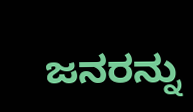ಜನರನ್ನು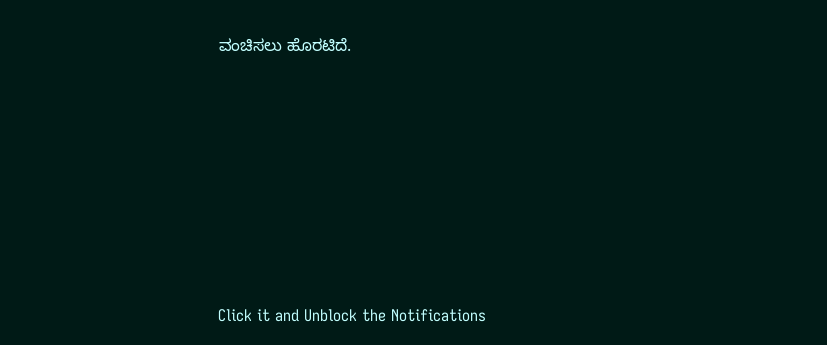ವಂಚಿಸಲು ಹೊರಟಿದೆ.












Click it and Unblock the Notifications